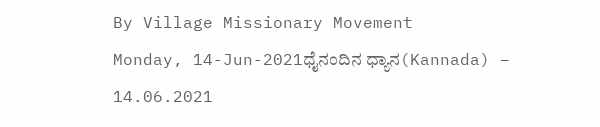By Village Missionary Movement
Monday, 14-Jun-2021ಧೈನಂದಿನ ಧ್ಯಾನ(Kannada) – 14.06.2021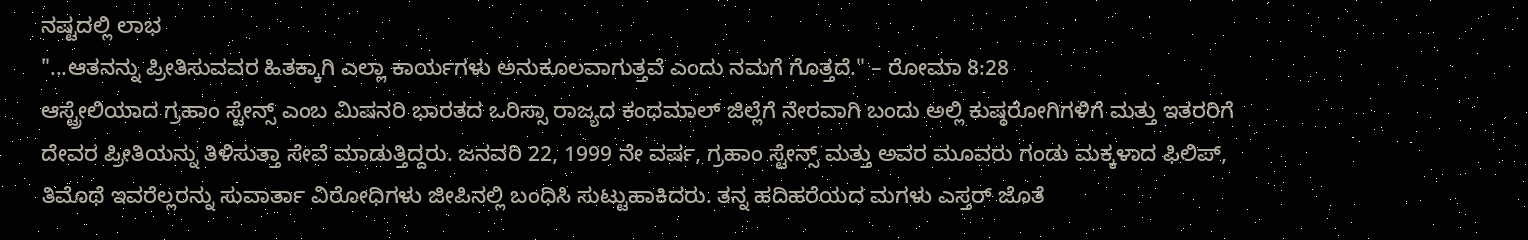ನಷ್ಟದಲ್ಲಿ ಲಾಭ
"...ಆತನನ್ನು ಪ್ರೀತಿಸುವವರ ಹಿತಕ್ಕಾಗಿ ಎಲ್ಲಾ ಕಾರ್ಯಗಳು ಅನುಕೂಲವಾಗುತ್ತವೆ ಎಂದು ನಮಗೆ ಗೊತ್ತದೆ." – ರೋಮಾ 8:28
ಆಸ್ಟ್ರೇಲಿಯಾದ ಗ್ರಹಾಂ ಸ್ಟೇನ್ಸ್ ಎಂಬ ಮಿಷನರಿ ಭಾರತದ ಒರಿಸ್ಸಾ ರಾಜ್ಯದ ಕಂಧಮಾಲ್ ಜಿಲ್ಲೆಗೆ ನೇರವಾಗಿ ಬಂದು ಅಲ್ಲಿ ಕುಷ್ಠರೋಗಿಗಳಿಗೆ ಮತ್ತು ಇತರರಿಗೆ ದೇವರ ಪ್ರೀತಿಯನ್ನು ತಿಳಿಸುತ್ತಾ ಸೇವೆ ಮಾಡುತ್ತಿದ್ದರು. ಜನವರಿ 22, 1999 ನೇ ವರ್ಷ, ಗ್ರಹಾಂ ಸ್ಟೇನ್ಸ್ ಮತ್ತು ಅವರ ಮೂವರು ಗಂಡು ಮಕ್ಕಳಾದ ಫಿಲಿಪ್, ತಿಮೊಥೆ ಇವರೆಲ್ಲರನ್ನು ಸುವಾರ್ತಾ ವಿರೋಧಿಗಳು ಜೀಪಿನಲ್ಲಿ ಬಂಧಿಸಿ ಸುಟ್ಟುಹಾಕಿದರು. ತನ್ನ ಹದಿಹರೆಯದ ಮಗಳು ಎಸ್ತರ್ ಜೊತೆ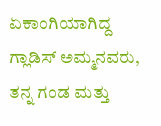ಏಕಾಂಗಿಯಾಗಿದ್ದ ಗ್ಲಾಡಿಸ್ ಅಮ್ಮನವರು, ತನ್ನ ಗಂಡ ಮತ್ತು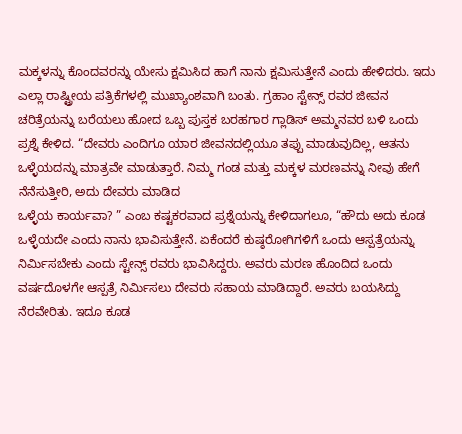ಮಕ್ಕಳನ್ನು ಕೊಂದವರನ್ನು ಯೇಸು ಕ್ಷಮಿಸಿದ ಹಾಗೆ ನಾನು ಕ್ಷಮಿಸುತ್ತೇನೆ ಎಂದು ಹೇಳಿದರು. ಇದು ಎಲ್ಲಾ ರಾಷ್ಟ್ರೀಯ ಪತ್ರಿಕೆಗಳಲ್ಲಿ ಮುಖ್ಯಾಂಶವಾಗಿ ಬಂತು. ಗ್ರಹಾಂ ಸ್ಟೇನ್ಸ್ ರವರ ಜೀವನ ಚರಿತ್ರೆಯನ್ನು ಬರೆಯಲು ಹೋದ ಒಬ್ಬ ಪುಸ್ತಕ ಬರಹಗಾರ ಗ್ಲಾಡಿಸ್ ಅಮ್ಮನವರ ಬಳಿ ಒಂದು ಪ್ರಶ್ನೆ ಕೇಳಿದ. “ದೇವರು ಎಂದಿಗೂ ಯಾರ ಜೀವನದಲ್ಲಿಯೂ ತಪ್ಪು ಮಾಡುವುದಿಲ್ಲ, ಆತನು ಒಳ್ಳೆಯದನ್ನು ಮಾತ್ರವೇ ಮಾಡುತ್ತಾರೆ. ನಿಮ್ಮ ಗಂಡ ಮತ್ತು ಮಕ್ಕಳ ಮರಣವನ್ನು ನೀವು ಹೇಗೆ ನೆನೆಸುತ್ತೀರಿ, ಅದು ದೇವರು ಮಾಡಿದ
ಒಳ್ಳೆಯ ಕಾರ್ಯವಾ? ” ಎಂಬ ಕಷ್ಟಕರವಾದ ಪ್ರಶ್ನೆಯನ್ನು ಕೇಳಿದಾಗಲೂ, “ಹೌದು ಅದು ಕೂಡ ಒಳ್ಳೆಯದೇ ಎಂದು ನಾನು ಭಾವಿಸುತ್ತೇನೆ. ಏಕೆಂದರೆ ಕುಷ್ಠರೋಗಿಗಳಿಗೆ ಒಂದು ಆಸ್ಪತ್ರೆಯನ್ನು ನಿರ್ಮಿಸಬೇಕು ಎಂದು ಸ್ಟೇನ್ಸ್ ರವರು ಭಾವಿಸಿದ್ದರು. ಅವರು ಮರಣ ಹೊಂದಿದ ಒಂದು ವರ್ಷದೊಳಗೇ ಆಸ್ಪತ್ರೆ ನಿರ್ಮಿಸಲು ದೇವರು ಸಹಾಯ ಮಾಡಿದ್ದಾರೆ. ಅವರು ಬಯಸಿದ್ದು ನೆರವೇರಿತು. ಇದೂ ಕೂಡ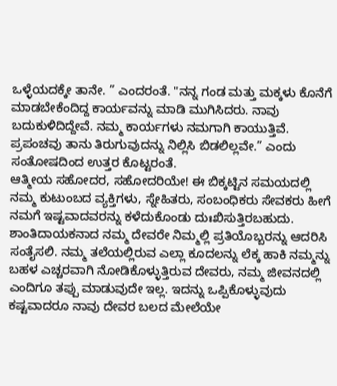ಒಳ್ಳೆಯದಕ್ಕೇ ತಾನೇ. ” ಎಂದರಂತೆ. "ನನ್ನ ಗಂಡ ಮತ್ತು ಮಕ್ಕಳು ಕೊನೆಗೆ ಮಾಡಬೇಕೆಂದಿದ್ದ ಕಾರ್ಯವನ್ನು ಮಾಡಿ ಮುಗಿಸಿದರು. ನಾವು ಬದುಕುಳಿದಿದ್ದೇವೆ. ನಮ್ಮ ಕಾರ್ಯಗಳು ನಮಗಾಗಿ ಕಾಯುತ್ತಿವೆ. ಪ್ರಪಂಚವು ತಾನು ತಿರುಗುವುದನ್ನು ನಿಲ್ಲಿಸಿ ಬಿಡಲಿಲ್ಲವೇ.” ಎಂದು ಸಂತೋಷದಿಂದ ಉತ್ತರ ಕೊಟ್ಟರಂತೆ.
ಆತ್ಮೀಯ ಸಹೋದರ, ಸಹೋದರಿಯೇ! ಈ ಬಿಕ್ಕಟ್ಟಿನ ಸಮಯದಲ್ಲಿ ನಮ್ಮ ಕುಟುಂಬದ ವ್ಯಕ್ತಿಗಳು, ಸ್ನೇಹಿತರು, ಸಂಬಂಧಿಕರು ಸೇವಕರು ಹೀಗೆ ನಮಗೆ ಇಷ್ಟವಾದವರನ್ನು ಕಳೆದುಕೊಂಡು ದುಃಖಿಸುತ್ತಿರಬಹುದು. ಶಾಂತಿದಾಯಕನಾದ ನಮ್ಮ ದೇವರೇ ನಿಮ್ಮಲ್ಲಿ ಪ್ರತಿಯೊಬ್ಬರನ್ನು ಆದರಿಸಿ ಸಂತೈಸಲಿ. ನಮ್ಮ ತಲೆಯಲ್ಲಿರುವ ಎಲ್ಲಾ ಕೂದಲನ್ನು ಲೆಕ್ಕ ಹಾಕಿ ನಮ್ಮನ್ನು ಬಹಳ ಎಚ್ಚರವಾಗಿ ನೋಡಿಕೊಳ್ಳುತ್ತಿರುವ ದೇವರು, ನಮ್ಮ ಜೀವನದಲ್ಲಿ ಎಂದಿಗೂ ತಪ್ಪು ಮಾಡುವುದೇ ಇಲ್ಲ. ಇದನ್ನು ಒಪ್ಪಿಕೊಳ್ಳುವುದು ಕಷ್ಟವಾದರೂ ನಾವು ದೇವರ ಬಲದ ಮೇಲೆಯೇ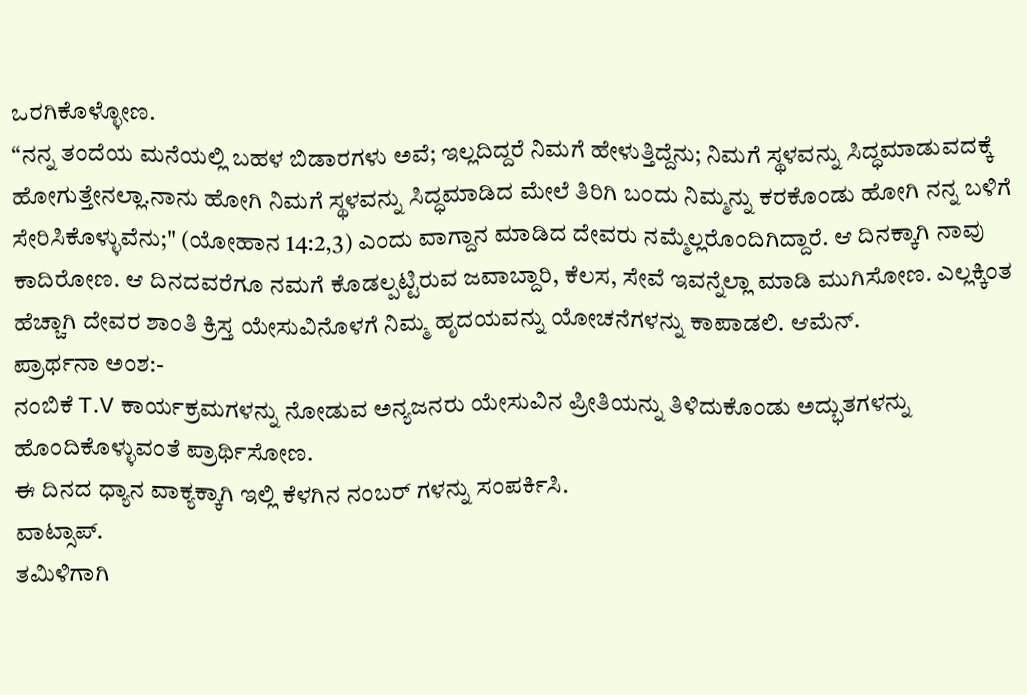ಒರಗಿಕೊಳ್ಳೋಣ.
“ನನ್ನ ತಂದೆಯ ಮನೆಯಲ್ಲಿ ಬಹಳ ಬಿಡಾರಗಳು ಅವೆ; ಇಲ್ಲದಿದ್ದರೆ ನಿಮಗೆ ಹೇಳುತ್ತಿದ್ದೆನು; ನಿಮಗೆ ಸ್ಥಳವನ್ನು ಸಿದ್ಧಮಾಡುವದಕ್ಕೆ ಹೋಗುತ್ತೇನಲ್ಲಾ.ನಾನು ಹೋಗಿ ನಿಮಗೆ ಸ್ಥಳವನ್ನು ಸಿದ್ಧಮಾಡಿದ ಮೇಲೆ ತಿರಿಗಿ ಬಂದು ನಿಮ್ಮನ್ನು ಕರಕೊಂಡು ಹೋಗಿ ನನ್ನ ಬಳಿಗೆ ಸೇರಿಸಿಕೊಳ್ಳುವೆನು;" (ಯೋಹಾನ 14:2,3) ಎಂದು ವಾಗ್ದಾನ ಮಾಡಿದ ದೇವರು ನಮ್ಮೆಲ್ಲರೊಂದಿಗಿದ್ದಾರೆ. ಆ ದಿನಕ್ಕಾಗಿ ನಾವು ಕಾದಿರೋಣ. ಆ ದಿನದವರೆಗೂ ನಮಗೆ ಕೊಡಲ್ಪಟ್ಟಿರುವ ಜವಾಬ್ದಾರಿ, ಕೆಲಸ, ಸೇವೆ ಇವನ್ನೆಲ್ಲಾ ಮಾಡಿ ಮುಗಿಸೋಣ. ಎಲ್ಲಕ್ಕಿಂತ ಹೆಚ್ಚಾಗಿ ದೇವರ ಶಾಂತಿ ಕ್ರಿಸ್ತ ಯೇಸುವಿನೊಳಗೆ ನಿಮ್ಮ ಹೃದಯವನ್ನು ಯೋಚನೆಗಳನ್ನು ಕಾಪಾಡಲಿ. ಆಮೆನ್.
ಪ್ರಾರ್ಥನಾ ಅಂಶ:-
ನಂಬಿಕೆ T.V ಕಾರ್ಯಕ್ರಮಗಳನ್ನು ನೋಡುವ ಅನ್ಯಜನರು ಯೇಸುವಿನ ಪ್ರೀತಿಯನ್ನು ತಿಳಿದುಕೊಂಡು ಅದ್ಭುತಗಳನ್ನು ಹೊಂದಿಕೊಳ್ಳುವಂತೆ ಪ್ರಾರ್ಥಿಸೋಣ.
ಈ ದಿನದ ಧ್ಯಾನ ವಾಕ್ಯಕ್ಕಾಗಿ ಇಲ್ಲಿ ಕೆಳಗಿನ ನಂಬರ್ ಗಳನ್ನು ಸಂಪರ್ಕಿಸಿ.
ವಾಟ್ಸಾಪ್.
ತಮಿಳಿಗಾಗಿ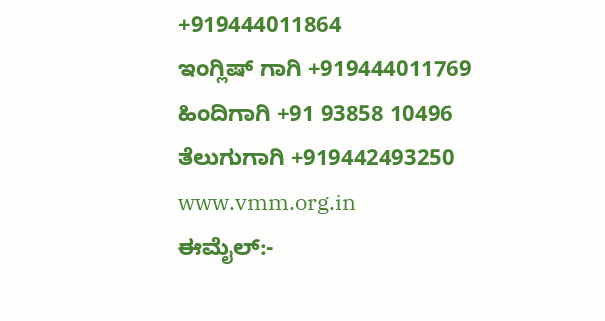+919444011864
ಇಂಗ್ಲಿಷ್ ಗಾಗಿ +919444011769
ಹಿಂದಿಗಾಗಿ +91 93858 10496
ತೆಲುಗುಗಾಗಿ +919442493250
www.vmm.org.in
ಈಮೈಲ್:-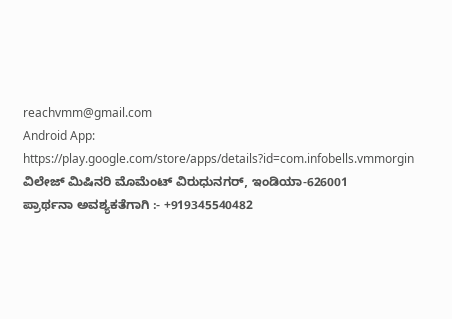reachvmm@gmail.com
Android App: https://play.google.com/store/apps/details?id=com.infobells.vmmorgin
ವಿಲೇಜ್ ಮಿಷಿನರಿ ಮೊಮೆಂಟ್ ವಿರುಧುನಗರ್, ಇಂಡಿಯಾ-626001
ಪ್ರಾರ್ಥನಾ ಅವಶ್ಯಕತೆಗಾಗಿ :- +919345540482